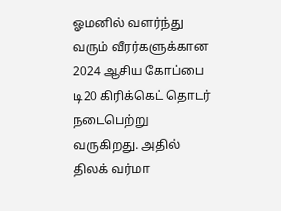ஓமனில் வளர்ந்து வரும் வீரர்களுக்கான 2024 ஆசிய கோப்பை டி20 கிரிக்கெட் தொடர் நடைபெற்று வருகிறது. அதில் திலக் வர்மா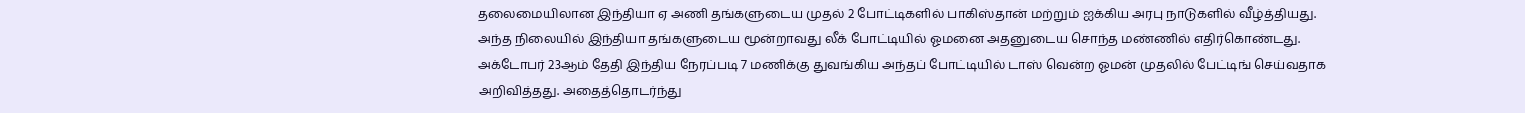தலைமையிலான இந்தியா ஏ அணி தங்களுடைய முதல் 2 போட்டிகளில் பாகிஸ்தான் மற்றும் ஐக்கிய அரபு நாடுகளில் வீழ்த்தியது. அந்த நிலையில் இந்தியா தங்களுடைய மூன்றாவது லீக் போட்டியில் ஓமனை அதனுடைய சொந்த மண்ணில் எதிர்கொண்டது.
அக்டோபர் 23ஆம் தேதி இந்திய நேரப்படி 7 மணிக்கு துவங்கிய அந்தப் போட்டியில் டாஸ் வென்ற ஓமன் முதலில் பேட்டிங் செய்வதாக அறிவித்தது. அதைத்தொடர்ந்து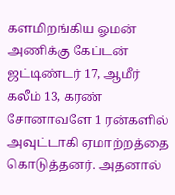களமிறங்கிய ஓமன் அணிக்கு கேப்டன் ஜட்டிண்டர் 17, ஆமீர் கலீம் 13, கரண் சோனாவளே 1 ரன்களில் அவுட்டாகி ஏமாற்றத்தை கொடுத்தனர். அதனால்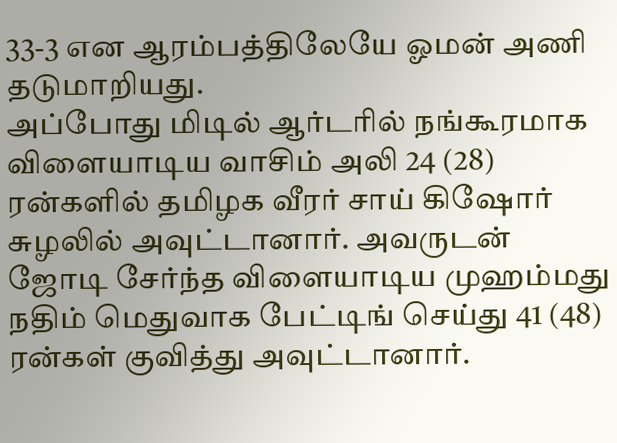33-3 என ஆரம்பத்திலேயே ஓமன் அணி தடுமாறியது.
அப்போது மிடில் ஆர்டரில் நங்கூரமாக விளையாடிய வாசிம் அலி 24 (28) ரன்களில் தமிழக வீரர் சாய் கிஷோர் சுழலில் அவுட்டானார். அவருடன் ஜோடி சேர்ந்த விளையாடிய முஹம்மது நதிம் மெதுவாக பேட்டிங் செய்து 41 (48) ரன்கள் குவித்து அவுட்டானார்.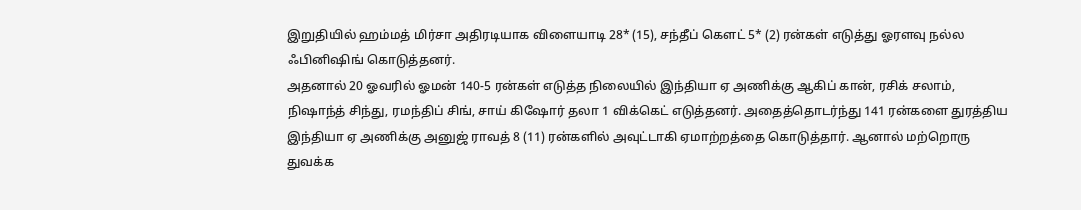இறுதியில் ஹம்மத் மிர்சா அதிரடியாக விளையாடி 28* (15), சந்தீப் கௌட் 5* (2) ரன்கள் எடுத்து ஓரளவு நல்ல ஃபினிஷிங் கொடுத்தனர்.
அதனால் 20 ஓவரில் ஓமன் 140-5 ரன்கள் எடுத்த நிலையில் இந்தியா ஏ அணிக்கு ஆகிப் கான், ரசிக் சலாம், நிஷாந்த் சிந்து, ரமந்திப் சிங், சாய் கிஷோர் தலா 1 விக்கெட் எடுத்தனர். அதைத்தொடர்ந்து 141 ரன்களை துரத்திய இந்தியா ஏ அணிக்கு அனுஜ் ராவத் 8 (11) ரன்களில் அவுட்டாகி ஏமாற்றத்தை கொடுத்தார். ஆனால் மற்றொரு துவக்க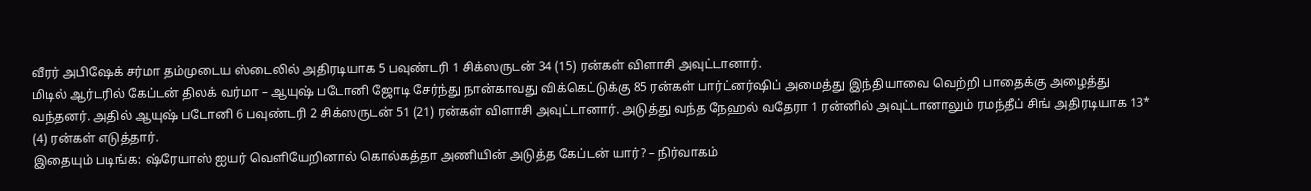வீரர் அபிஷேக் சர்மா தம்முடைய ஸ்டைலில் அதிரடியாக 5 பவுண்டரி 1 சிக்ஸருடன் 34 (15) ரன்கள் விளாசி அவுட்டானார்.
மிடில் ஆர்டரில் கேப்டன் திலக் வர்மா – ஆயுஷ் படோனி ஜோடி சேர்ந்து நான்காவது விக்கெட்டுக்கு 85 ரன்கள் பார்ட்னர்ஷிப் அமைத்து இந்தியாவை வெற்றி பாதைக்கு அழைத்து வந்தனர். அதில் ஆயுஷ் படோனி 6 பவுண்டரி 2 சிக்ஸருடன் 51 (21) ரன்கள் விளாசி அவுட்டானார். அடுத்து வந்த நேஹல் வதேரா 1 ரன்னில் அவுட்டானாலும் ரமந்தீப் சிங் அதிரடியாக 13* (4) ரன்கள் எடுத்தார்.
இதையும் படிங்க: ஷ்ரேயாஸ் ஐயர் வெளியேறினால் கொல்கத்தா அணியின் அடுத்த கேப்டன் யார்? – நிர்வாகம்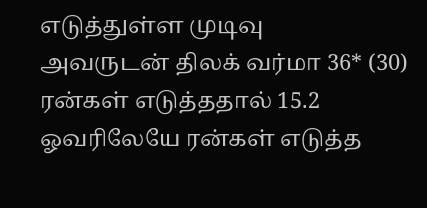எடுத்துள்ள முடிவு
அவருடன் திலக் வர்மா 36* (30) ரன்கள் எடுத்ததால் 15.2 ஓவரிலேயே ரன்கள் எடுத்த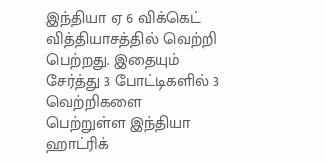இந்தியா ஏ 6 விக்கெட் வித்தியாசத்தில் வெற்றி பெற்றது. இதையும் சேர்த்து 3 போட்டிகளில் 3 வெற்றிகளை பெற்றுள்ள இந்தியா ஹாட்ரிக்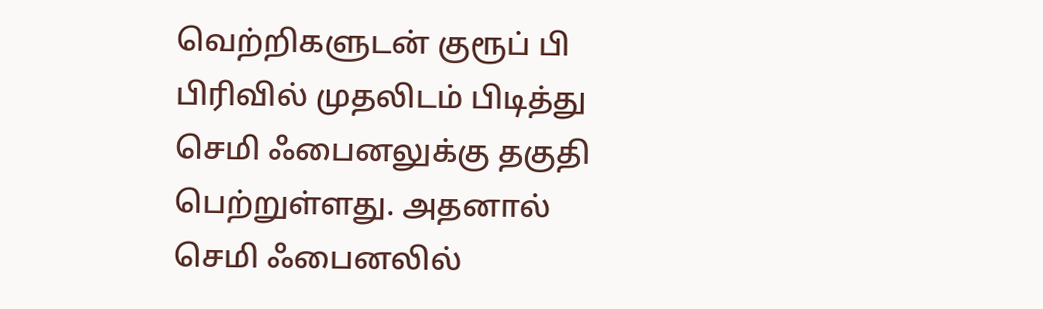வெற்றிகளுடன் குரூப் பி பிரிவில் முதலிடம் பிடித்து செமி ஃபைனலுக்கு தகுதி பெற்றுள்ளது. அதனால் செமி ஃபைனலில்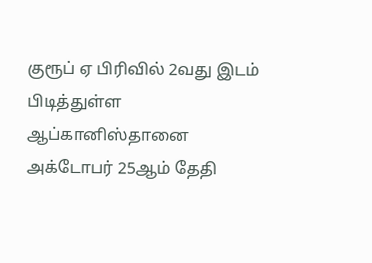குரூப் ஏ பிரிவில் 2வது இடம் பிடித்துள்ள ஆப்கானிஸ்தானை அக்டோபர் 25ஆம் தேதி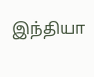இந்தியா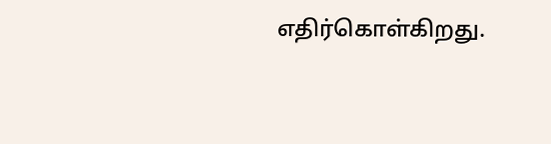எதிர்கொள்கிறது.